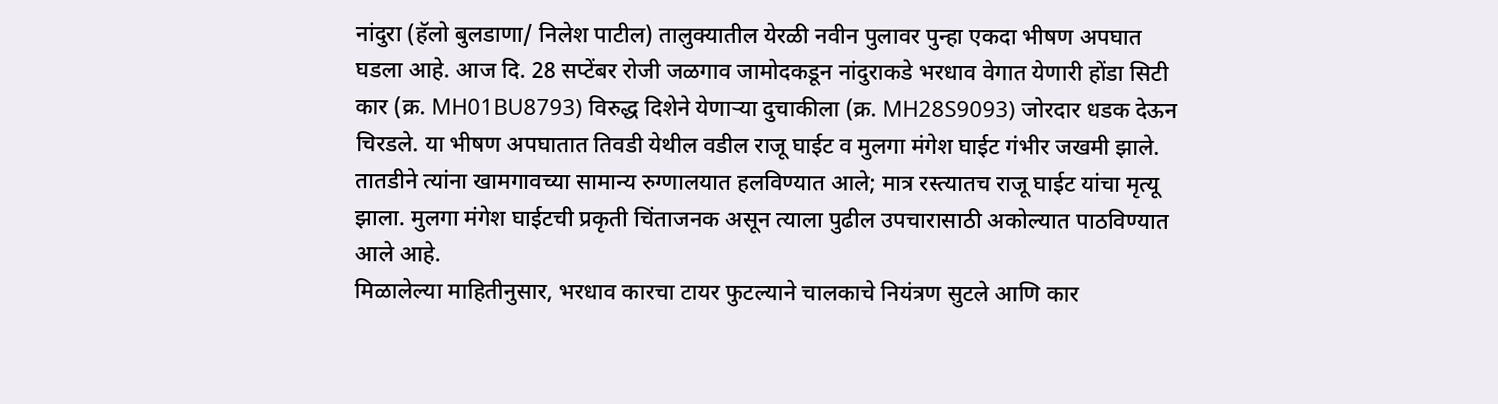नांदुरा (हॅलो बुलडाणा/ निलेश पाटील) तालुक्यातील येरळी नवीन पुलावर पुन्हा एकदा भीषण अपघात घडला आहे. आज दि. 28 सप्टेंबर रोजी जळगाव जामोदकडून नांदुराकडे भरधाव वेगात येणारी होंडा सिटी कार (क्र. MH01BU8793) विरुद्ध दिशेने येणाऱ्या दुचाकीला (क्र. MH28S9093) जोरदार धडक देऊन चिरडले. या भीषण अपघातात तिवडी येथील वडील राजू घाईट व मुलगा मंगेश घाईट गंभीर जखमी झाले. तातडीने त्यांना खामगावच्या सामान्य रुग्णालयात हलविण्यात आले; मात्र रस्त्यातच राजू घाईट यांचा मृत्यू झाला. मुलगा मंगेश घाईटची प्रकृती चिंताजनक असून त्याला पुढील उपचारासाठी अकोल्यात पाठविण्यात आले आहे.
मिळालेल्या माहितीनुसार, भरधाव कारचा टायर फुटल्याने चालकाचे नियंत्रण सुटले आणि कार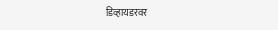डिव्हायडरवर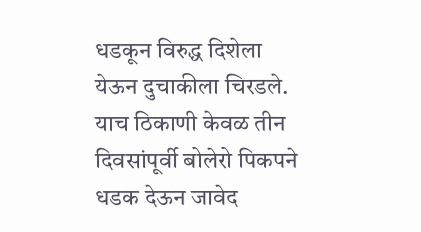धडकून विरुद्ध दिशेला येऊन दुचाकीला चिरडले. याच ठिकाणी केवळ तीन दिवसांपूर्वी बोलेरो पिकपने धडक देऊन जावेद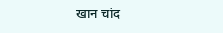खान चांद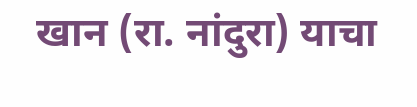खान (रा. नांदुरा) याचा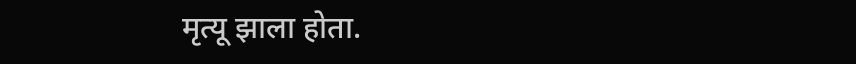मृत्यू झाला होता.